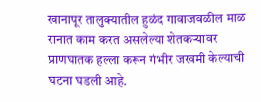खानापूर तालुक्यातील हुळंद गावाजवळील माळ रानात काम करत असलेल्या शेतकऱ्यावर प्राणघातक हल्ला करून गंभीर जखमी केल्याची घटना घडली आहे.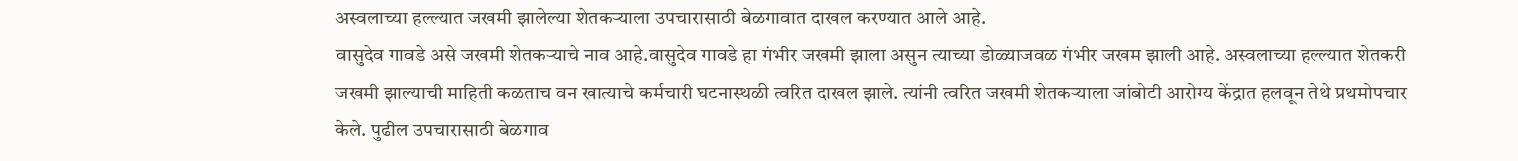अस्वलाच्या हल्ल्यात जखमी झालेल्या शेतकऱ्याला उपचारासाठी बेळगावात दाखल करण्यात आले आहे.
वासुदेव गावडे असे जखमी शेतकऱ्याचे नाव आहे.वासुदेव गावडे हा गंभीर जखमी झाला असुन त्याच्या डोळ्याजवळ गंभीर जखम झाली आहे. अस्वलाच्या हल्ल्यात शेतकरी जखमी झाल्याची माहिती कळताच वन खात्याचे कर्मचारी घटनास्थळी त्वरित दाखल झाले. त्यांनी त्वरित जखमी शेतकऱ्याला जांबोटी आरोग्य केंद्रात हलवून तेथे प्रथमोपचार केले. पुढील उपचारासाठी बेळगाव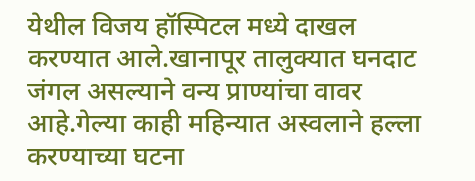येथील विजय हॉस्पिटल मध्ये दाखल करण्यात आले.खानापूर तालुक्यात घनदाट जंगल असल्याने वन्य प्राण्यांचा वावर आहे.गेल्या काही महिन्यात अस्वलाने हल्ला करण्याच्या घटना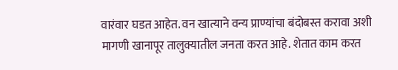वारंवार घडत आहेत. वन खात्याने वन्य प्राण्यांचा बंदोबस्त करावा अशी मागणी खानापूर तालुक्यातील जनता करत आहे. शेतात काम करत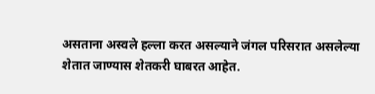असताना अस्वले हल्ला करत असल्याने जंगल परिसरात असलेल्या शेतात जाण्यास शेतकरी घाबरत आहेत.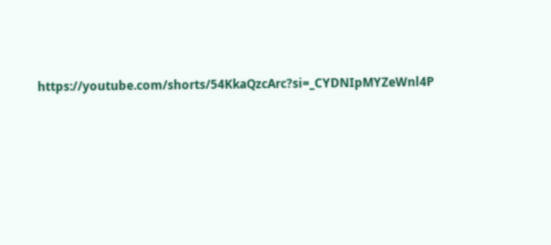https://youtube.com/shorts/54KkaQzcArc?si=_CYDNIpMYZeWnl4P